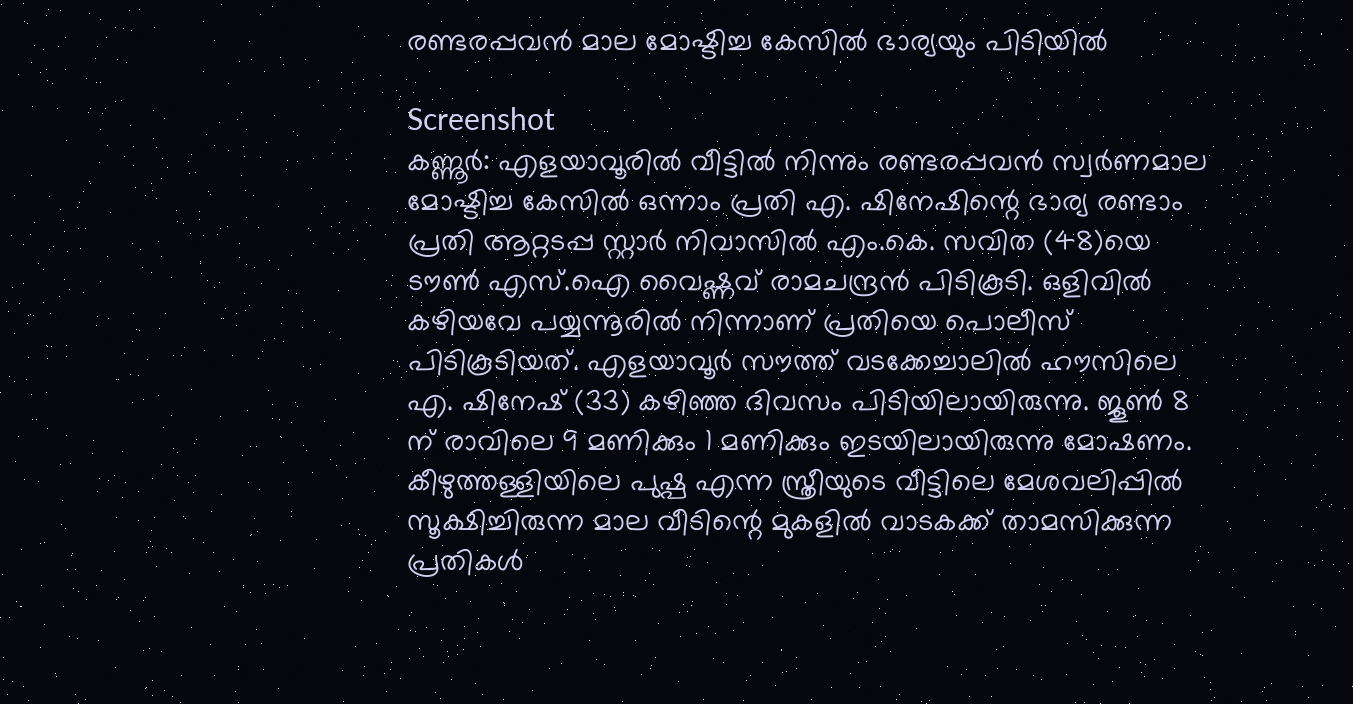രണ്ടരപ്പവൻ മാല മോഷ്ടിച്ച കേസിൽ ഭാര്യയും പിടിയിൽ

Screenshot
കണ്ണൂർ: എളയാവൂരിൽ വീട്ടിൽ നിന്നും രണ്ടരപ്പവൻ സ്വർണമാല മോഷ്ടിച്ച കേസിൽ ഒന്നാം പ്രതി എ. ഷിനേഷിന്റെ ഭാര്യ രണ്ടാം പ്രതി ആറ്റടപ്പ സ്റ്റാർ നിവാസിൽ എം.കെ. സവിത (48)യെ ടൗൺ എസ്.ഐ വൈഷ്ണവ് രാമചന്ദ്രൻ പിടികൂടി. ഒളിവിൽ കഴിയവേ പയ്യന്നൂരിൽ നിന്നാണ് പ്രതിയെ പൊലീസ് പിടികൂടിയത്. എളയാവൂർ സൗത്ത് വടക്കേച്ചാലിൽ ഹൗസിലെ എ. ഷിനേഷ് (33) കഴിഞ്ഞ ദിവസം പിടിയിലായിരുന്നു. ജൂൺ 8 ന് രാവിലെ 9 മണിക്കും 1 മണിക്കും ഇടയിലായിരുന്നു മോഷണം.
കീഴുത്തള്ളിയിലെ പുഷ്പ എന്ന സ്ത്രീയുടെ വീട്ടിലെ മേശവലിപ്പിൽ സൂക്ഷിച്ചിരുന്ന മാല വീടിന്റെ മുകളിൽ വാടകക്ക് താമസിക്കുന്ന പ്രതികൾ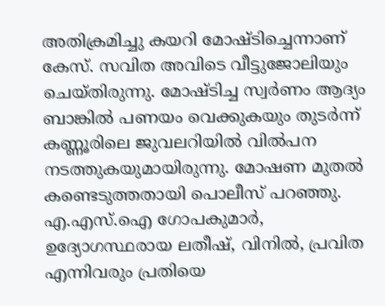അതിക്രമിച്ചു കയറി മോഷ്ടിച്ചെന്നാണ് കേസ്. സവിത അവിടെ വീട്ടുജോലിയും ചെയ്തിരുന്നു. മോഷ്ടിച്ച സ്വർണം ആദ്യം ബാങ്കിൽ പണയം വെക്കുകയും തുടർന്ന് കണ്ണൂരിലെ ജുവലറിയിൽ വിൽപന നടത്തുകയുമായിരുന്നു. മോഷണ മുതൽ കണ്ടെടുത്തതായി പൊലീസ് പറഞ്ഞു. എ.എസ്.ഐ ഗോപകുമാർ, ഉദ്യോഗസ്ഥരായ ലതീഷ്, വിനിൽ, പ്രവിത എന്നിവരും പ്രതിയെ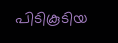പിടികൂടിയ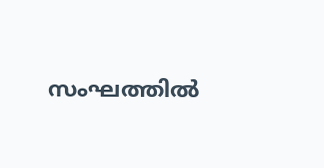സംഘത്തിൽ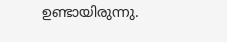ഉണ്ടായിരുന്നു.